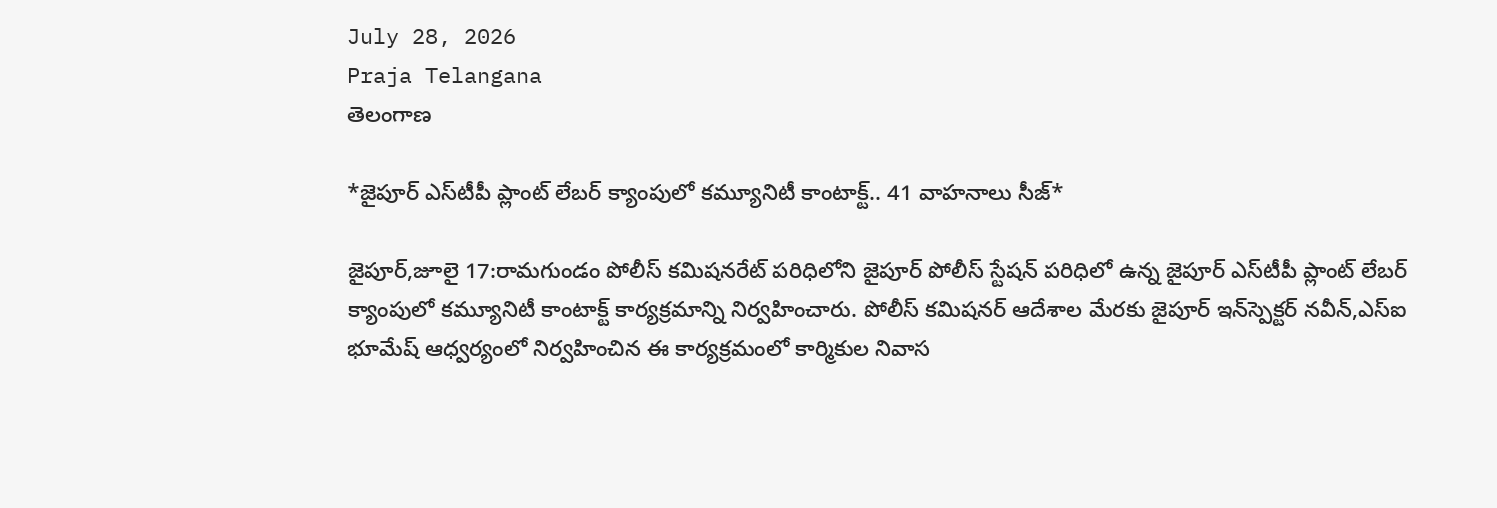July 28, 2026
Praja Telangana
తెలంగాణ

*జైపూర్ ఎస్‌టీపీ ప్లాంట్ లేబర్ క్యాంపులో కమ్యూనిటీ కాంటాక్ట్.. 41 వాహనాలు సీజ్*

జైపూర్,జూలై 17:రామగుండం పోలీస్ కమిషనరేట్ పరిధిలోని జైపూర్ పోలీస్ స్టేషన్ పరిధిలో ఉన్న జైపూర్ ఎస్‌టీపీ ప్లాంట్ లేబర్ క్యాంపులో కమ్యూనిటీ కాంటాక్ట్ కార్యక్రమాన్ని నిర్వహించారు. పోలీస్ కమిషనర్ ఆదేశాల మేరకు జైపూర్ ఇన్‌స్పెక్టర్ నవీన్,ఎస్‌ఐ భూమేష్ ఆధ్వర్యంలో నిర్వహించిన ఈ కార్యక్రమంలో కార్మికుల నివాస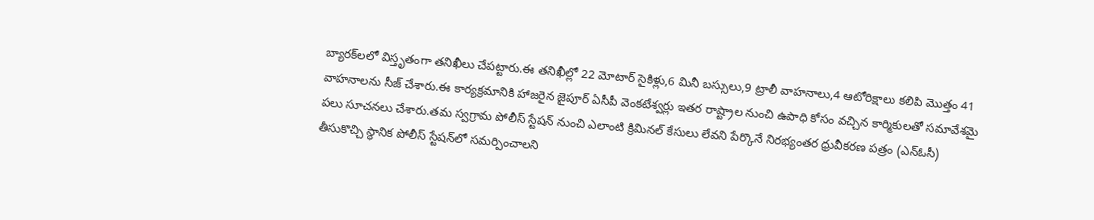బ్యారక్‌లలో విస్తృతంగా తనిఖీలు చేపట్టారు.ఈ తనిఖీల్లో 22 మోటార్ సైకిళ్లు,6 మినీ బస్సులు,9 ట్రాలీ వాహనాలు,4 ఆటోరిక్షాలు కలిపి మొత్తం 41 వాహనాలను సీజ్ చేశారు.ఈ కార్యక్రమానికి హాజరైన జైపూర్ ఏసీపీ వెంకటేశ్వర్లు ఇతర రాష్ట్రాల నుంచి ఉపాధి కోసం వచ్చిన కార్మికులతో సమావేశమై పలు సూచనలు చేశారు.తమ స్వగ్రామ పోలీస్ స్టేషన్ నుంచి ఎలాంటి క్రిమినల్ కేసులు లేవని పేర్కొనే నిరభ్యంతర ధ్రువీకరణ పత్రం (ఎన్‌ఓసీ) తీసుకొచ్చి స్థానిక పోలీస్ స్టేషన్‌లో సమర్పించాలని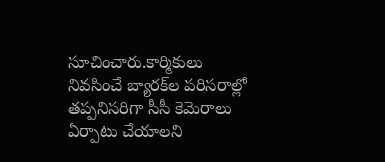సూచించారు.కార్మికులు నివసించే బ్యారక్‌ల పరిసరాల్లో తప్పనిసరిగా సీసీ కెమెరాలు ఏర్పాటు చేయాలని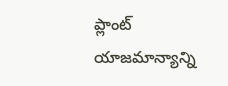ప్లాంట్ యాజమాన్యాన్ని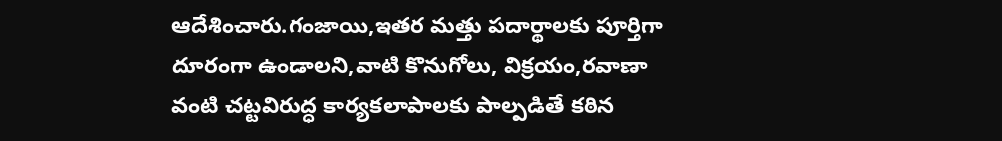ఆదేశించారు.గంజాయి,ఇతర మత్తు పదార్థాలకు పూర్తిగా దూరంగా ఉండాలని,వాటి కొనుగోలు, విక్రయం,రవాణా వంటి చట్టవిరుద్ధ కార్యకలాపాలకు పాల్పడితే కఠిన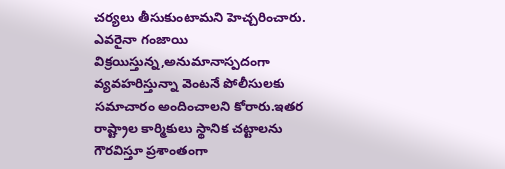చర్యలు తీసుకుంటామని హెచ్చరించారు. ఎవరైనా గంజాయి విక్రయిస్తున్న,అనుమానాస్పదంగా వ్యవహరిస్తున్నా వెంటనే పోలీసులకు సమాచారం అందించాలని కోరారు.ఇతర రాష్ట్రాల కార్మికులు స్థానిక చట్టాలను గౌరవిస్తూ ప్రశాంతంగా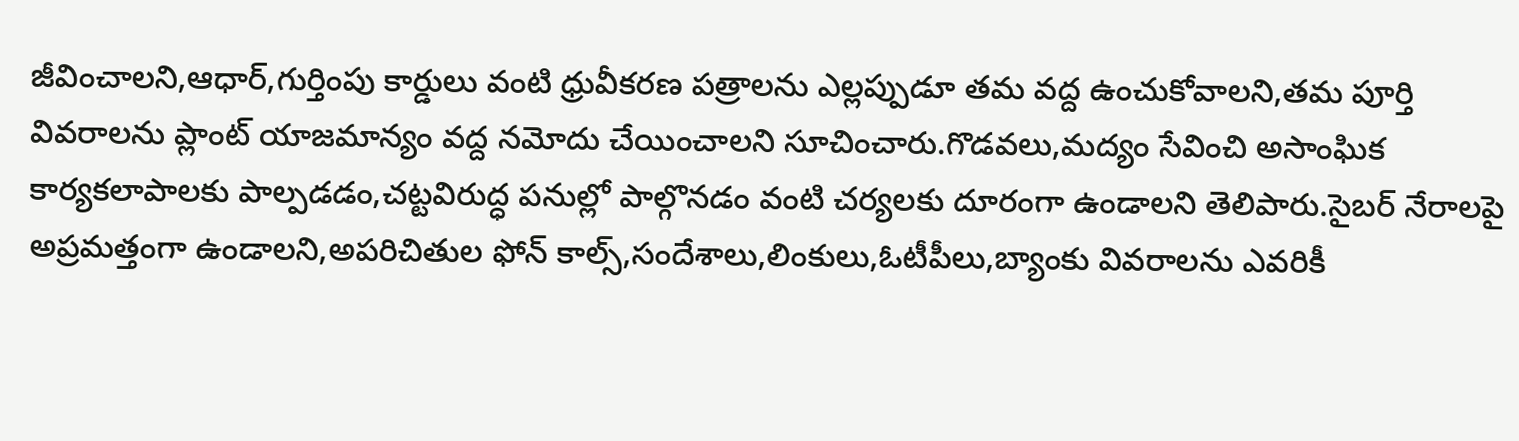జీవించాలని,ఆధార్,గుర్తింపు కార్డులు వంటి ధ్రువీకరణ పత్రాలను ఎల్లప్పుడూ తమ వద్ద ఉంచుకోవాలని,తమ పూర్తి వివరాలను ప్లాంట్ యాజమాన్యం వద్ద నమోదు చేయించాలని సూచించారు.గొడవలు,మద్యం సేవించి అసాంఘిక కార్యకలాపాలకు పాల్పడడం,చట్టవిరుద్ధ పనుల్లో పాల్గొనడం వంటి చర్యలకు దూరంగా ఉండాలని తెలిపారు.సైబర్ నేరాలపై అప్రమత్తంగా ఉండాలని,అపరిచితుల ఫోన్ కాల్స్,సందేశాలు,లింకులు,ఓటీపీలు,బ్యాంకు వివరాలను ఎవరికీ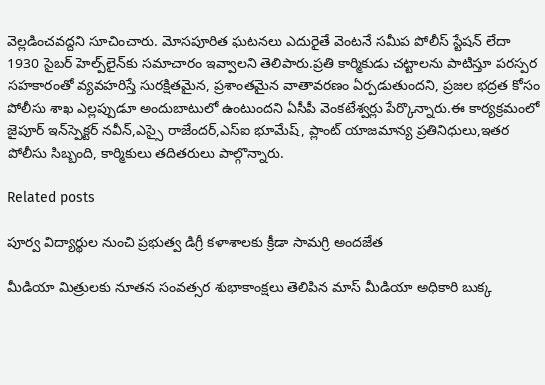వెల్లడించవద్దని సూచించారు. మోసపూరిత ఘటనలు ఎదురైతే వెంటనే సమీప పోలీస్ స్టేషన్ లేదా 1930 సైబర్ హెల్ప్‌లైన్‌కు సమాచారం ఇవ్వాలని తెలిపారు.ప్రతి కార్మికుడు చట్టాలను పాటిస్తూ పరస్పర సహకారంతో వ్యవహరిస్తే సురక్షితమైన, ప్రశాంతమైన వాతావరణం ఏర్పడుతుందని, ప్రజల భద్రత కోసం పోలీసు శాఖ ఎల్లప్పుడూ అందుబాటులో ఉంటుందని ఏసీపీ వెంకటేశ్వర్లు పేర్కొన్నారు.ఈ కార్యక్రమంలో జైపూర్ ఇన్‌స్పెక్టర్ నవీన్,ఎస్సై రాజేందర్,ఎస్‌ఐ భూమేష్, ప్లాంట్ యాజమాన్య ప్రతినిధులు,ఇతర పోలీసు సిబ్బంది, కార్మికులు తదితరులు పాల్గొన్నారు.

Related posts

పూర్వ విద్యార్థుల నుంచి ప్రభుత్వ డిగ్రీ కళాశాలకు క్రీడా సామగ్రి అందజేత

మీడియా మిత్రులకు నూతన సంవత్సర శుభాకాంక్షలు తెలిపిన మాస్ మీడియా అధికారి బుక్క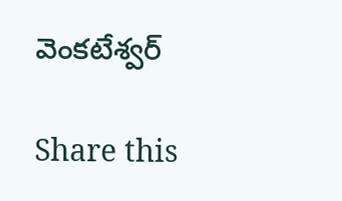వెంకటేశ్వర్

Share this